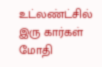உட்லண்ட்சில் இரு கார்கள் மோதி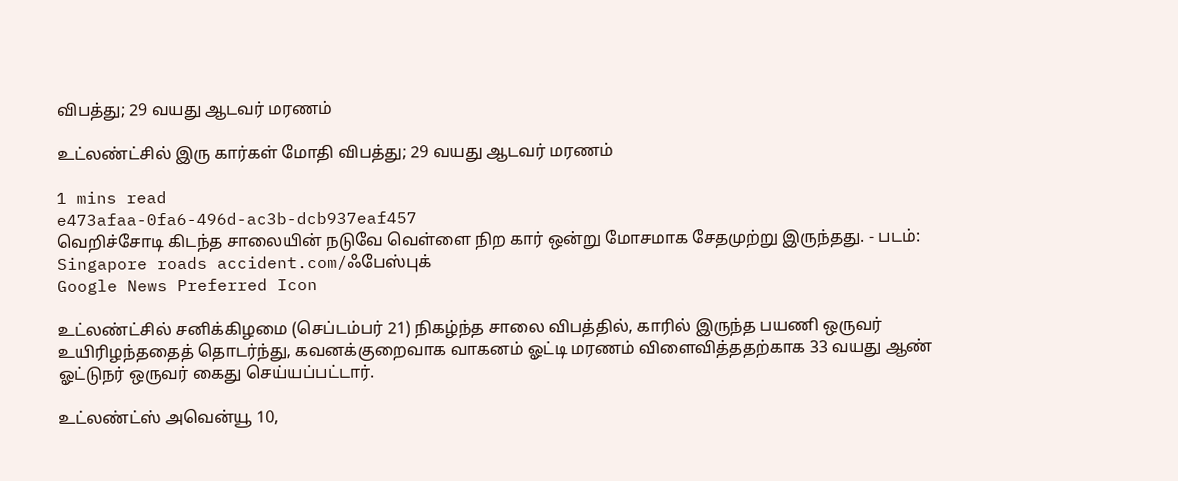விபத்து; 29 வயது ஆடவர் மரணம்

உட்லண்ட்சில் இரு கார்கள் மோதி விபத்து; 29 வயது ஆடவர் மரணம்

1 mins read
e473afaa-0fa6-496d-ac3b-dcb937eaf457
வெறிச்சோடி கிடந்த சாலையின் நடுவே வெள்ளை நிற கார் ஒன்று மோசமாக சேதமுற்று இருந்தது. - படம்: Singapore roads accident.com/ஃபேஸ்புக்
Google News Preferred Icon

உட்லண்ட்சில் சனிக்கிழமை (செப்டம்பர் 21) நிகழ்ந்த சாலை விபத்தில், காரில் இருந்த பயணி ஒருவர் உயிரிழந்ததைத் தொடர்ந்து, கவனக்குறைவாக வாகனம் ஓட்டி மரணம் விளைவித்ததற்காக 33 வயது ஆண் ஓட்டுநர் ஒருவர் கைது செய்யப்பட்டார்.

உட்லண்ட்ஸ் அவென்யூ 10,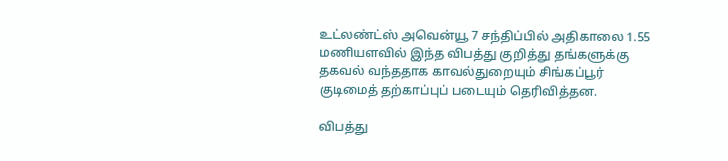உட்லண்ட்ஸ் அவென்யூ 7 சந்திப்பில் அதிகாலை 1.55 மணியளவில் இந்த விபத்து குறித்து தங்களுக்கு தகவல் வந்ததாக காவல்துறையும் சிங்கப்பூர் குடிமைத் தற்காப்புப் படையும் தெரிவித்தன.

விபத்து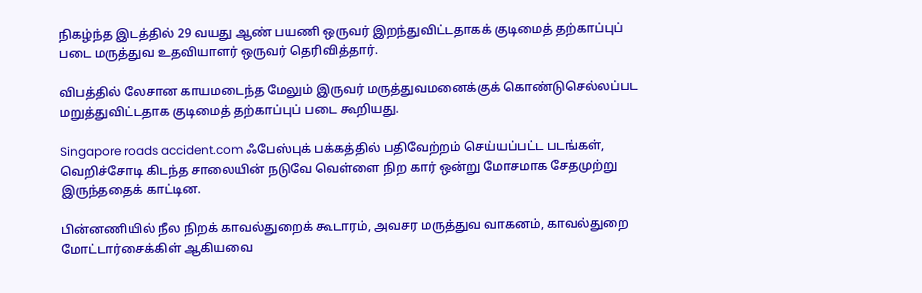நிகழ்ந்த இடத்தில் 29 வயது ஆண் பயணி ஒருவர் இறந்துவிட்டதாகக் குடிமைத் தற்காப்புப் படை மருத்துவ உதவியாளர் ஒருவர் தெரிவித்தார்.

விபத்தில் லேசான காயமடைந்த மேலும் இருவர் மருத்துவமனைக்குக் கொண்டுசெல்லப்பட மறுத்துவிட்டதாக குடிமைத் தற்காப்புப் படை கூறியது.

Singapore roads accident.com ஃபேஸ்புக் பக்கத்தில் பதிவேற்றம் செய்யப்பட்ட படங்கள், வெறிச்சோடி கிடந்த சாலையின் நடுவே வெள்ளை நிற கார் ஒன்று மோசமாக சேதமுற்று இருந்ததைக் காட்டின.

பின்னணியில் நீல நிறக் காவல்துறைக் கூடாரம், அவசர மருத்துவ வாகனம், காவல்துறை மோட்டார்சைக்கிள் ஆகியவை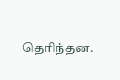தெரிந்தன.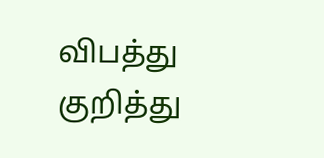விபத்து குறித்து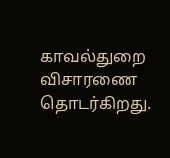காவல்துறை விசாரணை தொடர்கிறது.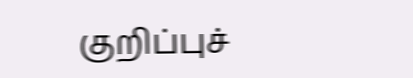குறிப்புச்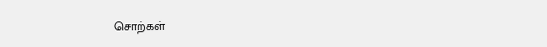சொற்கள்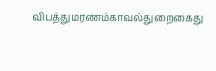விபத்துமரணம்காவல்துறைகைது